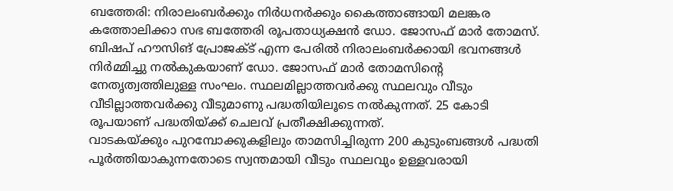ബത്തേരി: നിരാലംബർക്കും നിർധനർക്കും കൈത്താങ്ങായി മലങ്കര കത്തോലിക്കാ സഭ ബത്തേരി രൂപതാധ്യക്ഷൻ ഡോ. ജോസഫ് മാർ തോമസ്. ബിഷപ് ഹൗസിങ് പ്രോജക്ട് എന്ന പേരിൽ നിരാലംബർക്കായി ഭവനങ്ങൾ നിർമ്മിച്ചു നൽകുകയാണ് ഡോ. ജോസഫ് മാർ തോമസിന്റെ നേതൃത്വത്തിലുള്ള സംഘം. സ്ഥലമില്ലാത്തവർക്കു സ്ഥലവും വീടും വീടില്ലാത്തവർക്കു വീടുമാണു പദ്ധതിയിലൂടെ നൽകുന്നത്. 25 കോടി രൂപയാണ് പദ്ധതിയ്ക്ക് ചെലവ് പ്രതീക്ഷിക്കുന്നത്.
വാടകയ്ക്കും പുറമ്പോക്കുകളിലും താമസിച്ചിരുന്ന 200 കുടുംബങ്ങൾ പദ്ധതി പൂർത്തിയാകുന്നതോടെ സ്വന്തമായി വീടും സ്ഥലവും ഉള്ളവരായി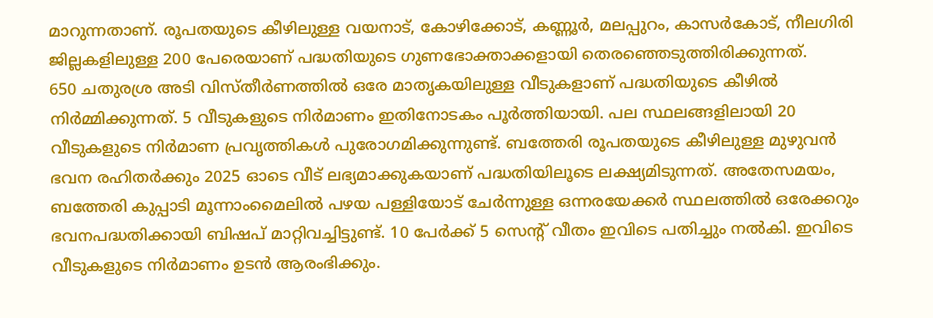മാറുന്നതാണ്. രൂപതയുടെ കീഴിലുള്ള വയനാട്, കോഴിക്കോട്, കണ്ണൂർ, മലപ്പുറം, കാസർകോട്, നീലഗിരി ജില്ലകളിലുള്ള 200 പേരെയാണ് പദ്ധതിയുടെ ഗുണഭോക്താക്കളായി തെരഞ്ഞെടുത്തിരിക്കുന്നത്.
650 ചതുരശ്ര അടി വിസ്തീർണത്തിൽ ഒരേ മാതൃകയിലുള്ള വീടുകളാണ് പദ്ധതിയുടെ കീഴിൽ നിർമ്മിക്കുന്നത്. 5 വീടുകളുടെ നിർമാണം ഇതിനോടകം പൂർത്തിയായി. പല സ്ഥലങ്ങളിലായി 20 വീടുകളുടെ നിർമാണ പ്രവൃത്തികൾ പുരോഗമിക്കുന്നുണ്ട്. ബത്തേരി രൂപതയുടെ കീഴിലുള്ള മുഴുവൻ ഭവന രഹിതർക്കും 2025 ഓടെ വീട് ലഭ്യമാക്കുകയാണ് പദ്ധതിയിലൂടെ ലക്ഷ്യമിടുന്നത്. അതേസമയം, ബത്തേരി കുപ്പാടി മൂന്നാംമൈലിൽ പഴയ പള്ളിയോട് ചേർന്നുള്ള ഒന്നരയേക്കർ സ്ഥലത്തിൽ ഒരേക്കറും ഭവനപദ്ധതിക്കായി ബിഷപ് മാറ്റിവച്ചിട്ടുണ്ട്. 10 പേർക്ക് 5 സെന്റ് വീതം ഇവിടെ പതിച്ചും നൽകി. ഇവിടെ വീടുകളുടെ നിർമാണം ഉടൻ ആരംഭിക്കും.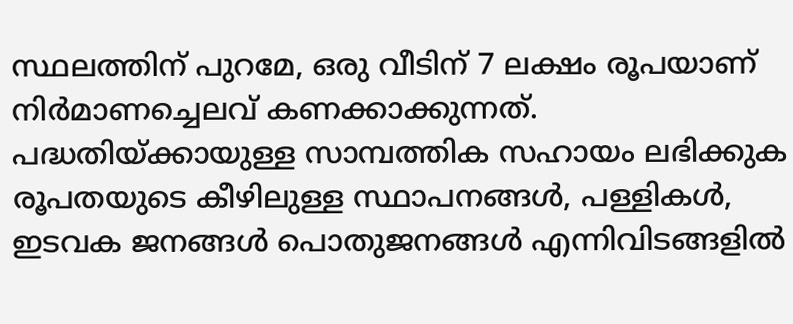സ്ഥലത്തിന് പുറമേ, ഒരു വീടിന് 7 ലക്ഷം രൂപയാണ് നിർമാണച്ചെലവ് കണക്കാക്കുന്നത്.
പദ്ധതിയ്ക്കായുള്ള സാമ്പത്തിക സഹായം ലഭിക്കുക രൂപതയുടെ കീഴിലുള്ള സ്ഥാപനങ്ങൾ, പള്ളികൾ, ഇടവക ജനങ്ങൾ പൊതുജനങ്ങൾ എന്നിവിടങ്ങളിൽ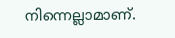നിന്നെല്ലാമാണ്.